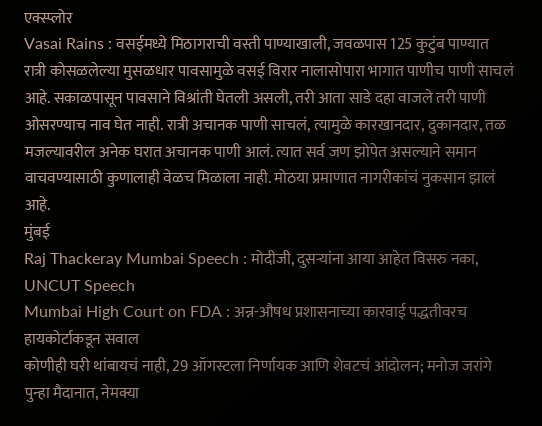एक्स्प्लोर
Vasai Rains : वसईमध्ये मिठागराची वस्ती पाण्याखाली, जवळपास 125 कुटुंब पाण्यात
रात्री कोसळलेल्या मुसळधार पावसामुळे वसई विरार नालासोपारा भागात पाणीच पाणी साचलं आहे. सकाळपासून पावसाने विश्रांती घेतली असली, तरी आता साडे दहा वाजले तरी पाणी ओसरण्याच नाव घेत नाही. रात्री अचानक पाणी साचलं, त्यामुळे कारखानदार, दुकानदार, तळ मजल्यावरील अनेक घरात अचानक पाणी आलं. त्यात सर्व जण झोपेत असल्याने समान वाचवण्यासाठी कुणालाही वेळच मिळाला नाही. मोठया प्रमाणात नागरीकांचं नुकसान झालं आहे.
मुंबई
Raj Thackeray Mumbai Speech : मोदीजी, दुसऱ्यांना आया आहेत विसरु नका, UNCUT Speech
Mumbai High Court on FDA : अन्न-औषध प्रशासनाच्या कारवाई पद्धतीवरच हायकोर्टाकडून सवाल
कोणीही घरी थांबायचं नाही, 29 ऑगस्टला निर्णायक आणि शेवटचं आंदोलन; मनोज जरांगे पुन्हा मैदानात, नेमक्या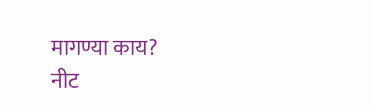मागण्या काय?
नीट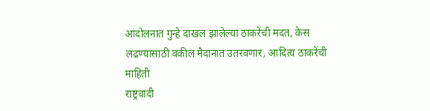आंदोलनात गुन्हे दाखल झालेल्या ठाकरेंची मदत, केस लढण्यासाठी वकील मैदानात उतरवणार, आदित्य ठाकरेंची माहिती
राष्ट्रवादी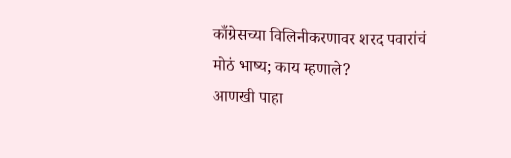काँग्रेसच्या विलिनीकरणावर शरद पवारांचं मोठं भाष्य; काय म्हणाले?
आणखी पाहा